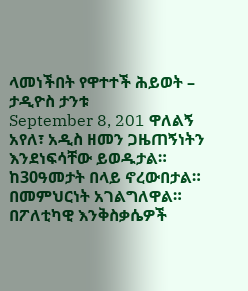ላመነችበት የዋተተች ሕይወት – ታዲዮስ ታንቱ
September 8, 201 ዋለልኝ አየለ፣ አዲስ ዘመን ጋዜጠኝነትን እንደነፍሳቸው ይወዱታል። ከ30ዓመታት በላይ ኖረውበታል። በመምህርነት አገልግለዋል። በፖለቲካዊ እንቅስቃሴዎች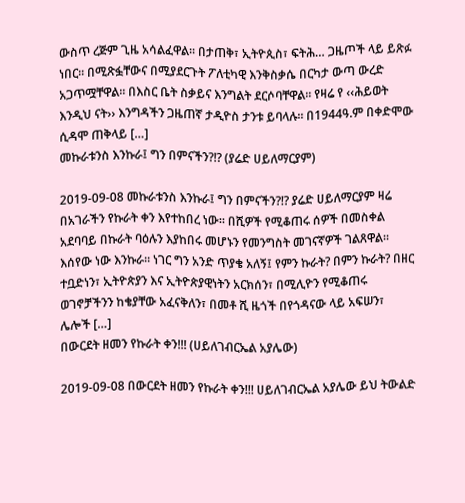ውስጥ ረጅም ጊዜ አሳልፈዋል፡፡ በታጠቅ፣ ኢትዮጲስ፣ ፍትሕ… ጋዜጦች ላይ ይጽፉ ነበር፡፡ በሚጽፏቸውና በሚያደርጉት ፖለቲካዊ እንቅስቃሴ በርካታ ውጣ ውረድ አጋጥሟቸዋል፡፡ በእስር ቤት ስቃይና እንግልት ደርሶባቸዋል፡፡ የዛሬ የ ‹‹ሕይወት እንዲህ ናት›› እንግዳችን ጋዜጠኛ ታዲዮስ ታንቱ ይባላሉ። በ1944ዓ.ም በቀድሞው ሲዳሞ ጠቅላይ […]
መኩራቱንስ እንኩራ፤ ግን በምናችን?!? (ያሬድ ሀይለማርያም)

2019-09-08 መኩራቱንስ እንኩራ፤ ግን በምናችን?!? ያሬድ ሀይለማርያም ዛሬ በአገራችን የኩራት ቀን እየተከበረ ነው። በሺዎች የሚቆጠሩ ሰዎች በመስቀል አደባባይ በኩራት ባዕሉን እያከበሩ መሆኑን የመንግስት መገናኛዎች ገልጸዋል። እሰየው ነው እንኩራ። ነገር ግን አንድ ጥያቄ አለኝ፤ የምን ኩራት? በምን ኩራት? በዘር ተቧድነን፣ ኢትዮጵያን እና ኢትዮጵያዊነትን አርክሰን፣ በሚሊዮን የሚቆጠሩ ወገኖቻችንን ከቄያቸው አፈናቅለን፣ በመቶ ሺ ዜጎች በየጎዳናው ላይ አፍሠን፣ ሌሎች […]
በውርደት ዘመን የኩራት ቀን!!! (ሀይለገብርኤል አያሌው)

2019-09-08 በውርደት ዘመን የኩራት ቀን!!! ሀይለገብርኤል አያሌው ይህ ትውልድ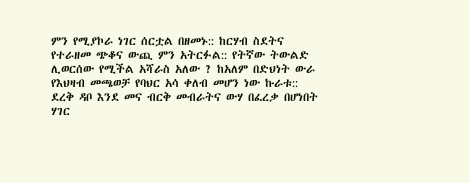ምን የሚያኮራ ነገር ሰርቷል በዘመኑ:: ከርሃብ ስደትና የተራዘመ ጭቆና ውጪ ምን አትርፉል:: የትኛው ትውልድ ሊወርሰው የሚችል አሻራስ አለው ? ከአለም በድህነት ውራ የእህዛብ መጫወቻ የባህር አሳ ቀለብ መሆን ነው ኩራቱ:: ደረቅ ዳቦ እንደ መና ብርቅ መብራትና ውሃ በፈረቃ በሆነበት ሃገር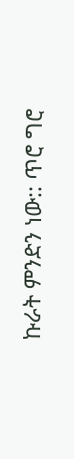ኩራት ምንድን ነው:: ጥሮ ግሮ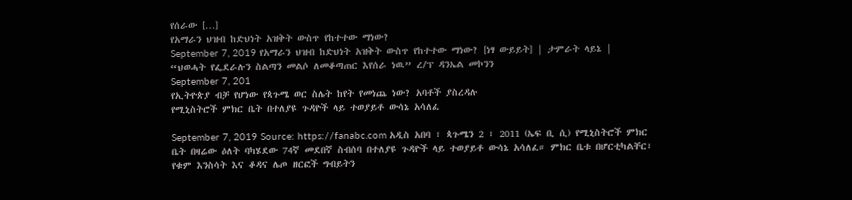የሰራው […]
የአማራን ህዝብ ከድህነት አዝቅት ውስጥ የከተተው ማነው?
September 7, 2019 የአማራን ህዝብ ከድህነት አዝቅት ውስጥ የከተተው ማነው? [ነፃ ውይይት] | ታምራት ላይኔ |
“ህወሓት የፌደራሉን ስልጣን መልሶ ለመቆጣጠር እየሰራ ነዉ” ረ/ፕ ዳንኤል መኮንን
September 7, 201
የኢትዮጵያ ብቻ የሆነው የጳጉሜ ወር ስሌት ከየት የመነጨ ነው? አባቶች ያስረዳሉ
የሚኒስትሮች ምክር ቤት በተለያዩ ጉዳዮች ላይ ተወያይቶ ውሳኔ አሳለፈ

September 7, 2019 Source: https://fanabc.com አዲስ አበባ ፣ ጳጉሜን 2 ፣ 2011 (ኤፍ ቢ ሲ) የሚኒስትሮች ምክር ቤት በዛሬው ዕለት ባካሄደው 74ኛ መደበኛ ስብሰባ በተለያዩ ጉዳዮች ላይ ተወያይቶ ውሳኔ አሳለፈ። ምክር ቤቱ በሆርቲካልቸር፣ የቁም እንስሳት እና ቆዳና ሌጦ ዘርፎች ግብይትን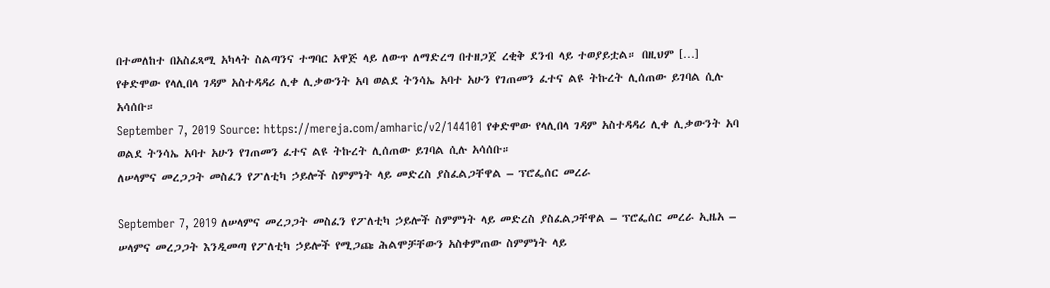በተመለከተ በአስፈጻሚ አካላት ስልጣንና ተግባር አዋጅ ላይ ለውጥ ለማድረግ በተዘጋጀ ረቂቅ ደንብ ላይ ተወያይቷል። በዚህም […]
የቀድሞው የላሊበላ ገዳም አስተዳዳሪ ሊቀ ሊቃውንት አባ ወልደ ትንሳኤ አባተ አሁን የገጠመን ፈተና ልዩ ትኩረት ሊሰጠው ይገባል ሲሉ አሳሰቡ።
September 7, 2019 Source: https://mereja.com/amharic/v2/144101 የቀድሞው የላሊበላ ገዳም አስተዳዳሪ ሊቀ ሊቃውንት አባ ወልደ ትንሳኤ አባተ አሁን የገጠመን ፈተና ልዩ ትኩረት ሊሰጠው ይገባል ሲሉ አሳሰቡ።
ለሠላምና መረጋጋት መስፈን የፖለቲካ ኃይሎች ስምምነት ላይ መድረስ ያስፈልጋቸዋል – ፕሮፌሰር መረራ

September 7, 2019 ለሠላምና መረጋጋት መስፈን የፖለቲካ ኃይሎች ስምምነት ላይ መድረስ ያስፈልጋቸዋል – ፕሮፌሰር መረራ ኢዜአ – ሠላምና መረጋጋት እንዲመጣ የፖለቲካ ኃይሎች የሚጋጩ ሕልሞቻቸውን አስቀምጠው ስምምነት ላይ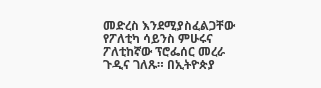መድረስ እንደሚያስፈልጋቸው የፖለቲካ ሳይንስ ምሁሩና ፖለቲከኛው ፕሮፌሰር መረራ ጉዲና ገለጹ። በኢትዮጵያ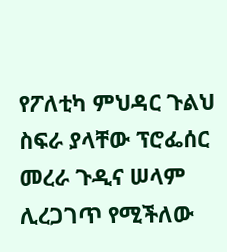የፖለቲካ ምህዳር ጉልህ ስፍራ ያላቸው ፕሮፌሰር መረራ ጉዲና ሠላም ሊረጋገጥ የሚችለው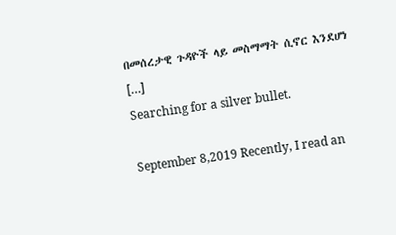በመሰረታዊ ጉዳዮች ላይ መስማማት ሲኖር እንደሆነ […]
Searching for a silver bullet.

September 8,2019 Recently, I read an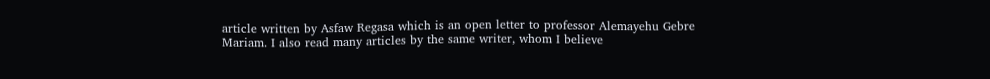article written by Asfaw Regasa which is an open letter to professor Alemayehu Gebre Mariam. I also read many articles by the same writer, whom I believe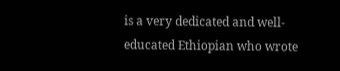is a very dedicated and well-educated Ethiopian who wrote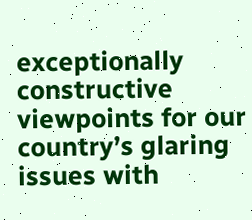exceptionally constructive viewpoints for our country’s glaring issues with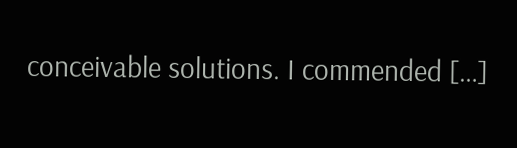conceivable solutions. I commended […]